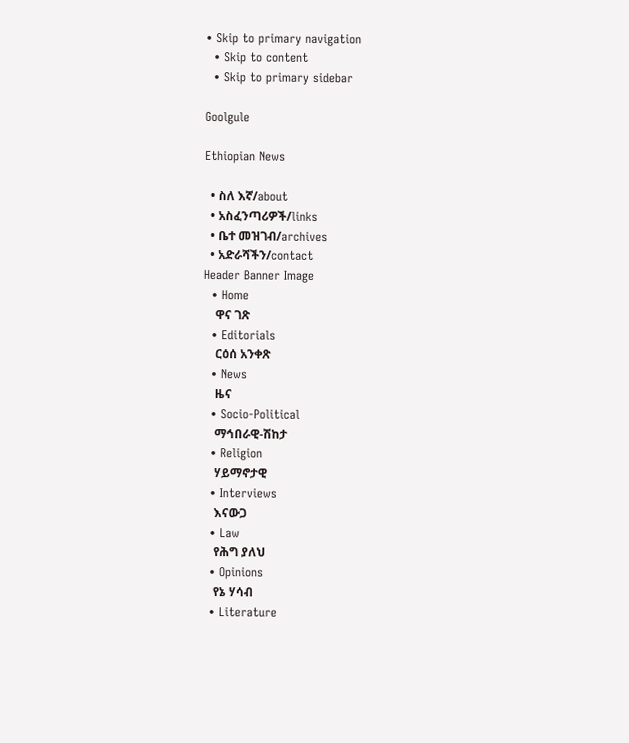• Skip to primary navigation
  • Skip to content
  • Skip to primary sidebar

Goolgule

Ethiopian News

  • ስለ እኛ/about
  • አስፈንጣሪዎች/links
  • ቤተ መዝገብ/archives
  • አድራሻችን/contact
Header Banner Image
  • Home
    ዋና ገጽ
  • Editorials
    ርዕሰ አንቀጽ
  • News
    ዜና
  • Socio-Political
    ማኅበራዊ-ሽከታ
  • Religion
    ሃይማኖታዊ
  • Interviews
    እናውጋ
  • Law
    የሕግ ያለህ
  • Opinions
    የኔ ሃሳብ
  • Literature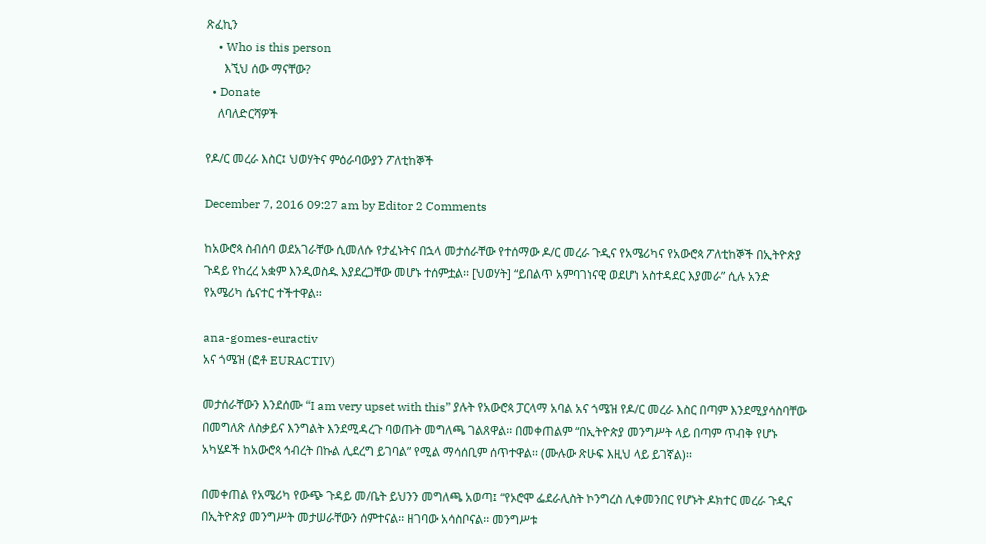ጽፈኪን
    • Who is this person
      እኚህ ሰው ማናቸው?
  • Donate
    ለባለድርሻዎች

የዶ/ር መረራ እስር፤ ህወሃትና ምዕራባውያን ፖለቲከኞች

December 7, 2016 09:27 am by Editor 2 Comments

ከአውሮጳ ስብሰባ ወደአገራቸው ሲመለሱ የታፈኑትና በኋላ መታሰራቸው የተሰማው ዶ/ር መረራ ጉዲና የአሜሪካና የአውሮጳ ፖለቲከኞች በኢትዮጵያ ጉዳይ የከረረ አቋም እንዲወስዱ እያደረጋቸው መሆኑ ተሰምቷል፡፡ [ህወሃት] “ይበልጥ አምባገነናዊ ወደሆነ አስተዳደር እያመራ” ሲሉ አንድ የአሜሪካ ሴናተር ተችተዋል፡፡

ana-gomes-euractiv
አና ጎሜዝ (ፎቶ EURACTIV)

መታሰራቸውን እንደሰሙ “I am very upset with this” ያሉት የአውሮጳ ፓርላማ አባል አና ጎሜዝ የዶ/ር መረራ እስር በጣም እንደሚያሳስባቸው በመግለጽ ለስቃይና እንግልት እንደሚዳረጉ ባወጡት መግለጫ ገልጸዋል፡፡ በመቀጠልም “በኢትዮጵያ መንግሥት ላይ በጣም ጥብቅ የሆኑ አካሄዶች ከአውሮጳ ኅብረት በኩል ሊደረግ ይገባል” የሚል ማሳሰቢም ሰጥተዋል፡፡ (ሙሉው ጽሁፍ እዚህ ላይ ይገኛል)፡፡

በመቀጠል የአሜሪካ የውጭ ጉዳይ መ/ቤት ይህንን መግለጫ አወጣ፤ “የኦሮሞ ፌደራሊስት ኮንግረስ ሊቀመንበር የሆኑት ዶክተር መረራ ጉዲና በኢትዮጵያ መንግሥት መታሠራቸውን ሰምተናል፡፡ ዘገባው አሳስቦናል፡፡ መንግሥቱ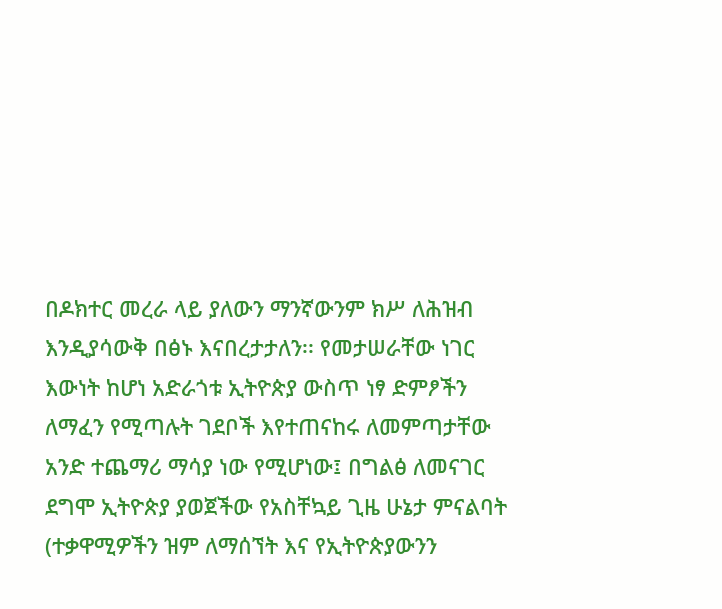በዶክተር መረራ ላይ ያለውን ማንኛውንም ክሥ ለሕዝብ እንዲያሳውቅ በፅኑ እናበረታታለን፡፡ የመታሠራቸው ነገር እውነት ከሆነ አድራጎቱ ኢትዮጵያ ውስጥ ነፃ ድምፆችን ለማፈን የሚጣሉት ገደቦች እየተጠናከሩ ለመምጣታቸው አንድ ተጨማሪ ማሳያ ነው የሚሆነው፤ በግልፅ ለመናገር ደግሞ ኢትዮጵያ ያወጀችው የአስቸኳይ ጊዜ ሁኔታ ምናልባት (ተቃዋሚዎችን ዝም ለማሰኘት እና የኢትዮጵያውንን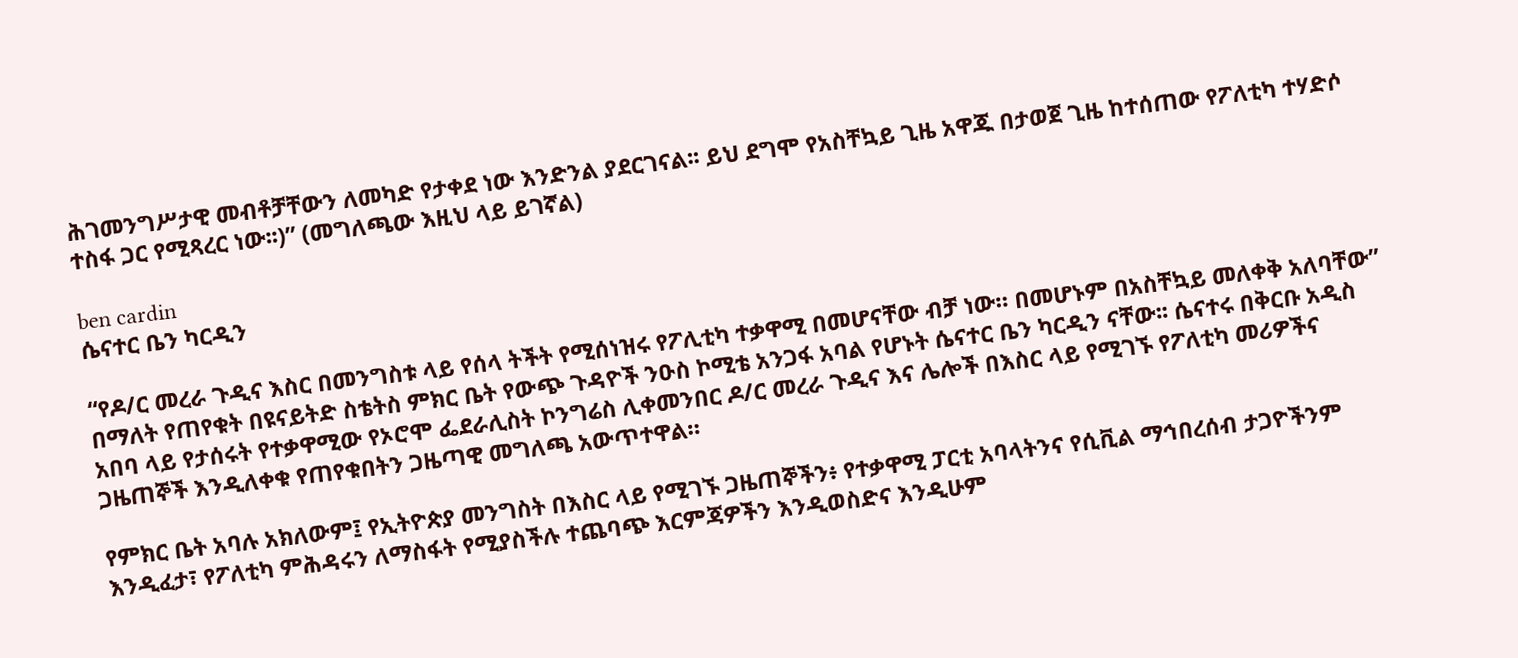ሕገመንግሥታዊ መብቶቻቸውን ለመካድ የታቀደ ነው እንድንል ያደርገናል፡፡ ይህ ደግሞ የአስቸኳይ ጊዜ አዋጁ በታወጀ ጊዜ ከተሰጠው የፖለቲካ ተሃድሶ ተስፋ ጋር የሚጻረር ነው፡፡)” (መግለጫው እዚህ ላይ ይገኛል)

ben cardin
ሴናተር ቤን ካርዲን

“የዶ/ር መረራ ጉዲና እስር በመንግስቱ ላይ የሰላ ትችት የሚሰነዝሩ የፖሊቲካ ተቃዋሚ በመሆናቸው ብቻ ነው። በመሆኑም በአስቸኳይ መለቀቅ አለባቸው” በማለት የጠየቁት በዩናይትድ ስቴትስ ምክር ቤት የውጭ ጉዳዮች ንዑስ ኮሚቴ አንጋፋ አባል የሆኑት ሴናተር ቤን ካርዲን ናቸው፡፡ ሴናተሩ በቅርቡ አዲስ አበባ ላይ የታሰሩት የተቃዋሚው የኦሮሞ ፌደራሊስት ኮንግሬስ ሊቀመንበር ዶ/ር መረራ ጉዲና እና ሌሎች በእስር ላይ የሚገኙ የፖለቲካ መሪዎችና ጋዜጠኞች እንዲለቀቁ የጠየቁበትን ጋዜጣዊ መግለጫ አውጥተዋል።

የምክር ቤት አባሉ አክለውም፤ የኢትዮጵያ መንግስት በእስር ላይ የሚገኙ ጋዜጠኞችን፥ የተቃዋሚ ፓርቲ አባላትንና የሲቪል ማኅበረሰብ ታጋዮችንም እንዲፈታ፣ የፖለቲካ ምሕዳሩን ለማስፋት የሚያስችሉ ተጨባጭ እርምጃዎችን እንዲወስድና እንዲሁም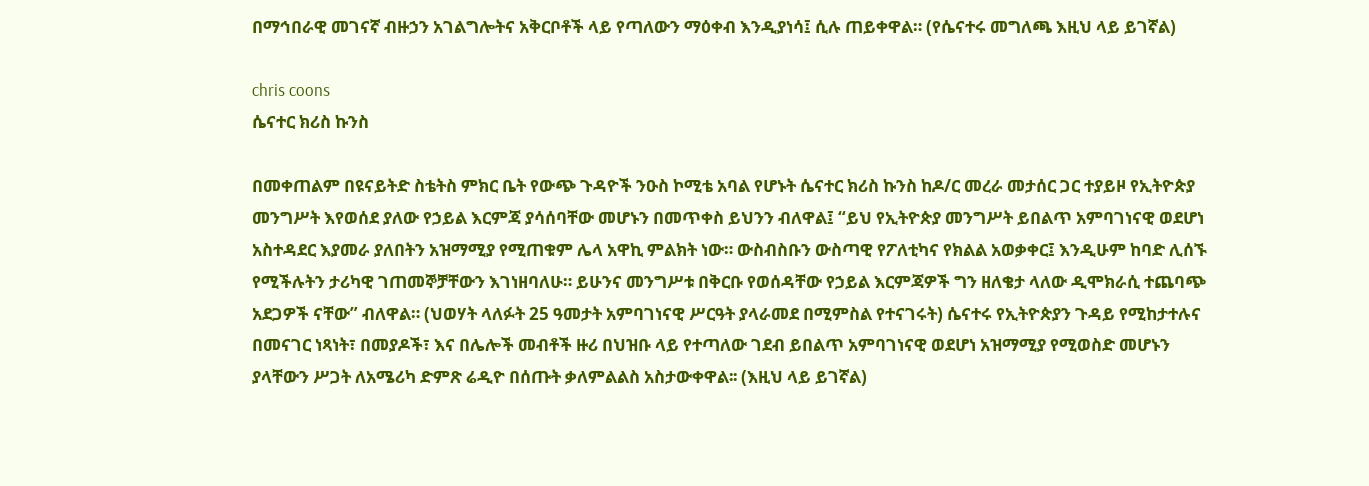በማኅበራዊ መገናኛ ብዙኃን አገልግሎትና አቅርቦቶች ላይ የጣለውን ማዕቀብ እንዲያነሳ፤ ሲሉ ጠይቀዋል። (የሴናተሩ መግለጫ እዚህ ላይ ይገኛል)

chris coons
ሴናተር ክሪስ ኩንስ

በመቀጠልም በዩናይትድ ስቴትስ ምክር ቤት የውጭ ጉዳዮች ንዑስ ኮሚቴ አባል የሆኑት ሴናተር ክሪስ ኩንስ ከዶ/ር መረራ መታሰር ጋር ተያይዞ የኢትዮጵያ መንግሥት እየወሰደ ያለው የኃይል እርምጃ ያሳሰባቸው መሆኑን በመጥቀስ ይህንን ብለዋል፤ “ይህ የኢትዮጵያ መንግሥት ይበልጥ አምባገነናዊ ወደሆነ አስተዳደር እያመራ ያለበትን አዝማሚያ የሚጠቁም ሌላ አዋኪ ምልክት ነው። ውስብስቡን ውስጣዊ የፖለቲካና የክልል አወቃቀር፤ እንዲሁም ከባድ ሊሰኙ የሚችሉትን ታሪካዊ ገጠመኞቻቸውን እገነዘባለሁ። ይሁንና መንግሥቱ በቅርቡ የወሰዳቸው የኃይል እርምጃዎች ግን ዘለቄታ ላለው ዲሞክራሲ ተጨባጭ አደጋዎች ናቸው” ብለዋል። (ህወሃት ላለፉት 25 ዓመታት አምባገነናዊ ሥርዓት ያላራመደ በሚምስል የተናገሩት) ሴናተሩ የኢትዮጵያን ጉዳይ የሚከታተሉና በመናገር ነጻነት፣ በመያዶች፣ እና በሌሎች መብቶች ዙሪ በህዝቡ ላይ የተጣለው ገደብ ይበልጥ አምባገነናዊ ወደሆነ አዝማሚያ የሚወስድ መሆኑን ያላቸውን ሥጋት ለአሜሪካ ድምጽ ሬዲዮ በሰጡት ቃለምልልስ አስታውቀዋል፡፡ (እዚህ ላይ ይገኛል)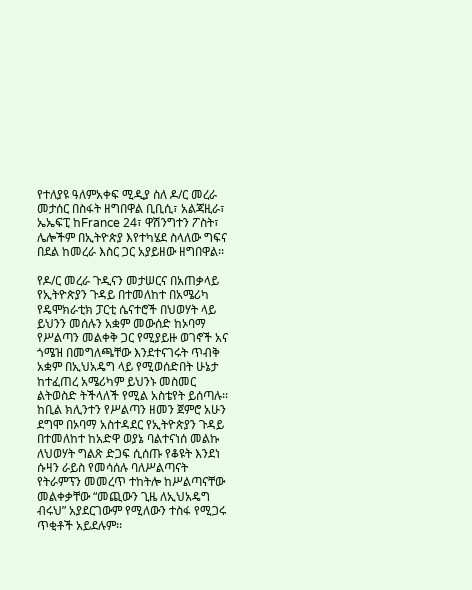የተለያዩ ዓለምአቀፍ ሚዲያ ስለ ዶ/ር መረራ መታሰር በስፋት ዘግበዋል ቢቢሲ፣ አልጃዚራ፣ ኤኤፍፒ ከFrance 24፣ ዋሽንግተን ፖስት፣ ሌሎችም በኢትዮጵያ እየተካሄደ ስላለው ግፍና በደል ከመረራ እስር ጋር አያይዘው ዘግበዋል፡፡

የዶ/ር መረራ ጉዲናን መታሠርና በአጠቃላይ የኢትዮጵያን ጉዳይ በተመለከተ በአሜሪካ የዴሞክራቲክ ፓርቲ ሴናተሮች በህወሃት ላይ ይህንን መሰሉን አቋም መውሰድ ከኦባማ የሥልጣን መልቀቅ ጋር የሚያይዙ ወገኖች አና ጎሜዝ በመግለጫቸው እንደተናገሩት ጥብቅ አቋም በኢህአዴግ ላይ የሚወሰድበት ሁኔታ ከተፈጠረ አሜሪካም ይህንኑ መስመር ልትወስድ ትችላለች የሚል አስቴየት ይሰጣሉ፡፡ ከቢል ክሊንተን የሥልጣን ዘመን ጀምሮ አሁን ደግሞ በኦባማ አስተዳደር የኢትዮጵያን ጉዳይ በተመለከተ ከአድዋ ወያኔ ባልተናነሰ መልኩ ለህወሃት ግልጽ ድጋፍ ሲሰጡ የቆዩት እንደነ ሱዛን ራይስ የመሳሰሉ ባለሥልጣናት የትራምፕን መመረጥ ተከትሎ ከሥልጣናቸው መልቀቃቸው “መጪውን ጊዜ ለኢህአዴግ ብሩህ” አያደርገውም የሚለውን ተስፋ የሚጋሩ ጥቂቶች አይደሉም፡፡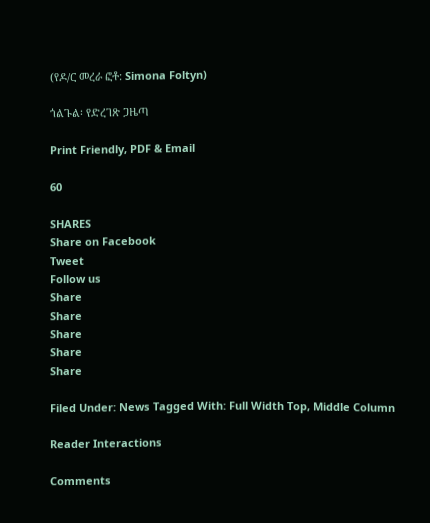(የዶ/ር መረራ ፎቶ: Simona Foltyn)

ጎልጉል፡ የድረገጽ ጋዜጣ

Print Friendly, PDF & Email

60

SHARES
Share on Facebook
Tweet
Follow us
Share
Share
Share
Share
Share

Filed Under: News Tagged With: Full Width Top, Middle Column

Reader Interactions

Comments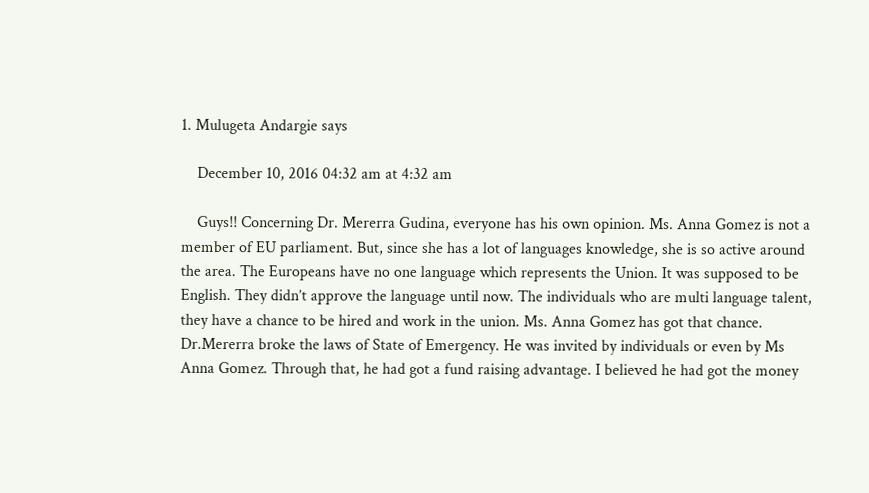1. Mulugeta Andargie says

    December 10, 2016 04:32 am at 4:32 am

    Guys!! Concerning Dr. Mererra Gudina, everyone has his own opinion. Ms. Anna Gomez is not a member of EU parliament. But, since she has a lot of languages knowledge, she is so active around the area. The Europeans have no one language which represents the Union. It was supposed to be English. They didn’t approve the language until now. The individuals who are multi language talent, they have a chance to be hired and work in the union. Ms. Anna Gomez has got that chance. Dr.Mererra broke the laws of State of Emergency. He was invited by individuals or even by Ms Anna Gomez. Through that, he had got a fund raising advantage. I believed he had got the money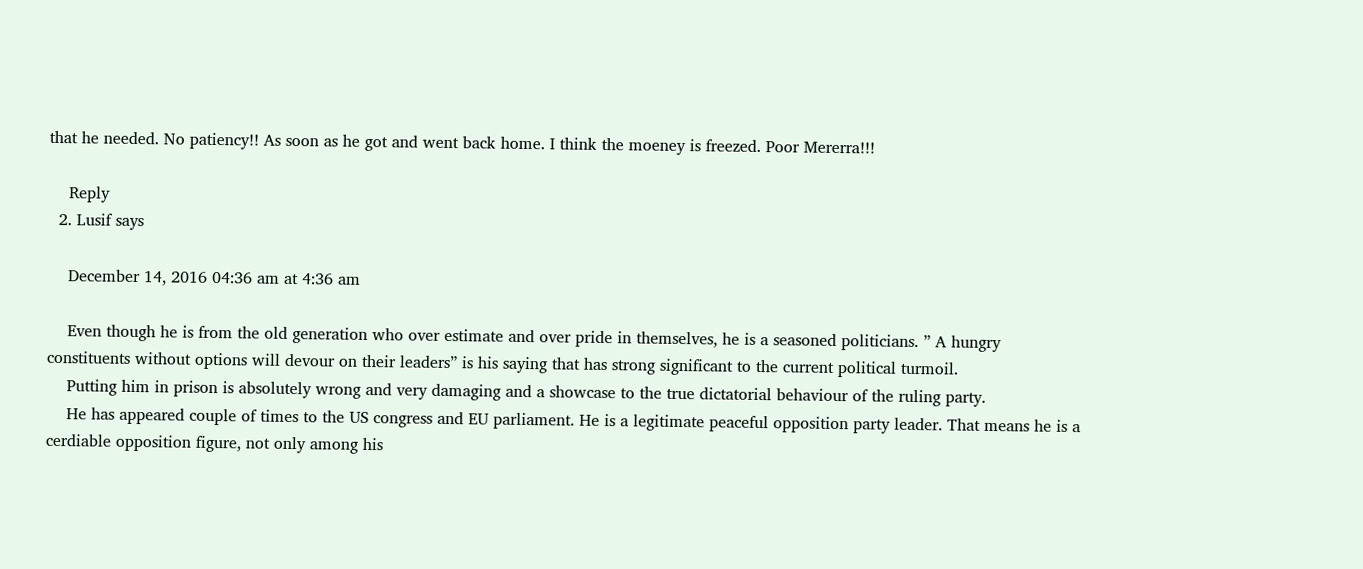that he needed. No patiency!! As soon as he got and went back home. I think the moeney is freezed. Poor Mererra!!!

    Reply
  2. Lusif says

    December 14, 2016 04:36 am at 4:36 am

    Even though he is from the old generation who over estimate and over pride in themselves, he is a seasoned politicians. ” A hungry constituents without options will devour on their leaders” is his saying that has strong significant to the current political turmoil.
    Putting him in prison is absolutely wrong and very damaging and a showcase to the true dictatorial behaviour of the ruling party.
    He has appeared couple of times to the US congress and EU parliament. He is a legitimate peaceful opposition party leader. That means he is a cerdiable opposition figure, not only among his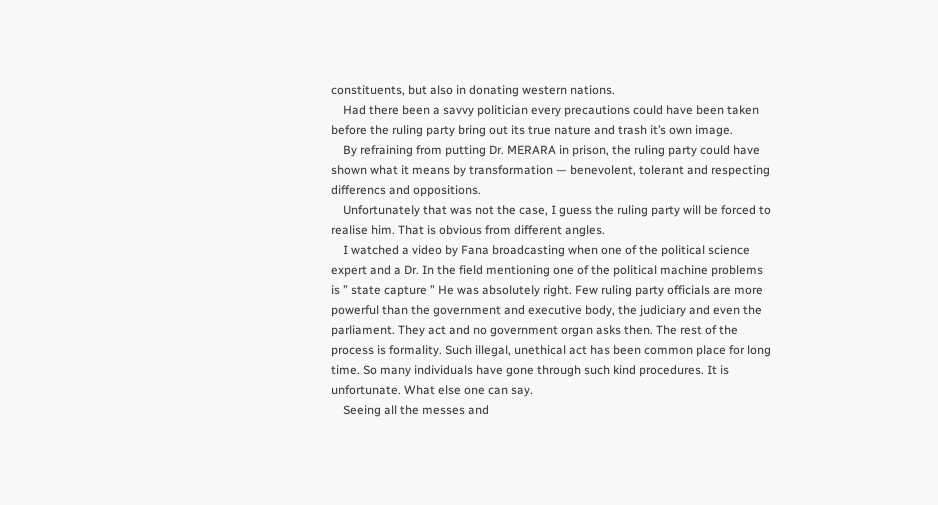constituents, but also in donating western nations.
    Had there been a savvy politician every precautions could have been taken before the ruling party bring out its true nature and trash it’s own image.
    By refraining from putting Dr. MERARA in prison, the ruling party could have shown what it means by transformation — benevolent, tolerant and respecting differencs and oppositions.
    Unfortunately that was not the case, I guess the ruling party will be forced to realise him. That is obvious from different angles.
    I watched a video by Fana broadcasting when one of the political science expert and a Dr. In the field mentioning one of the political machine problems is ” state capture ” He was absolutely right. Few ruling party officials are more powerful than the government and executive body, the judiciary and even the parliament. They act and no government organ asks then. The rest of the process is formality. Such illegal, unethical act has been common place for long time. So many individuals have gone through such kind procedures. It is unfortunate. What else one can say.
    Seeing all the messes and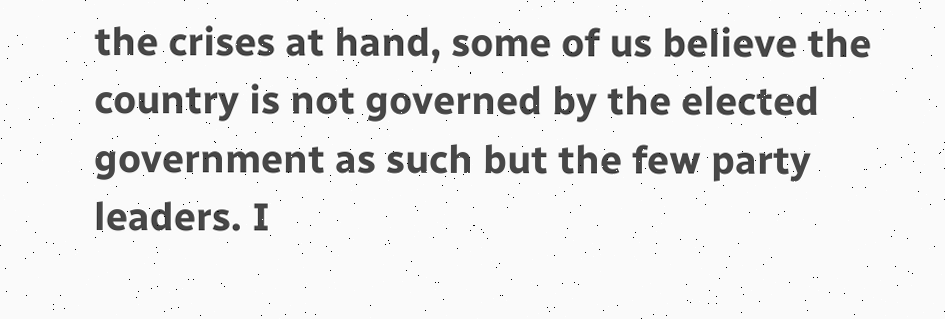the crises at hand, some of us believe the country is not governed by the elected government as such but the few party leaders. I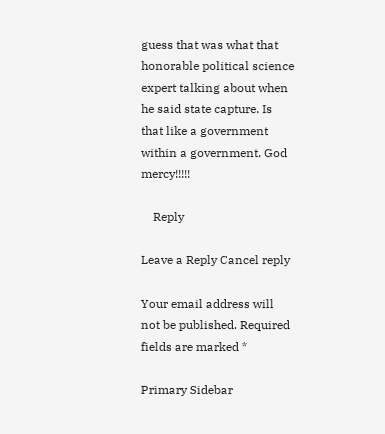guess that was what that honorable political science expert talking about when he said state capture. Is that like a government within a government. God mercy!!!!!

    Reply

Leave a Reply Cancel reply

Your email address will not be published. Required fields are marked *

Primary Sidebar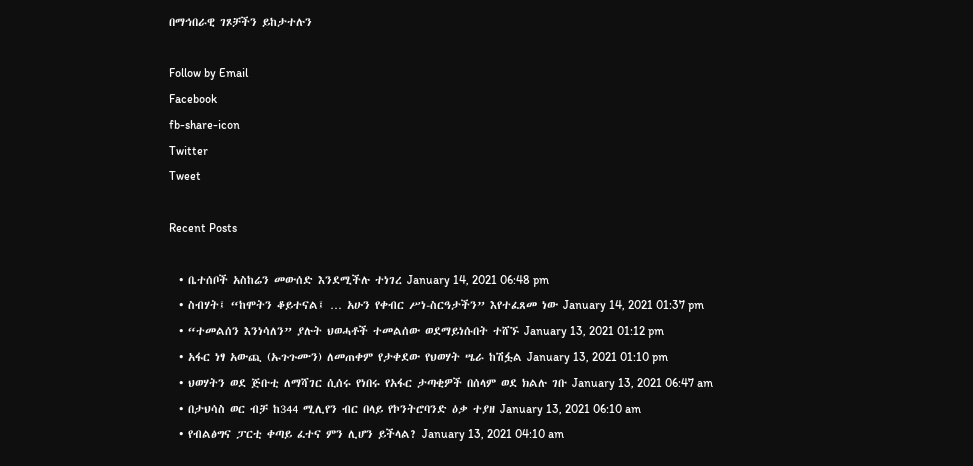በማኅበራዊ ገጾቻችን ይከታተሉን

Follow by Email
Facebook
fb-share-icon
Twitter
Tweet

Recent Posts

  • ቤተሰቦች አስከሬን መውሰድ እንደሚችሉ ተነገረ January 14, 2021 06:48 pm
  • ስብሃት፤ “ከሞትን ቆይተናል፤ … አሁን የቀብር ሥነ-ስርዓታችን” እየተፈጸመ ነው January 14, 2021 01:37 pm
  • “ተመልሰን እንነሳለን” ያሉት ህወሓቶች ተመልሰው ወደማይነሱበት ተሸኙ January 13, 2021 01:12 pm
  • አፋር ነፃ አውጪ (ኡጉጉሙን) ለመጠቀም የታቀደው የህወሃት ሤራ ከሽፏል January 13, 2021 01:10 pm
  • ህወሃትን ወደ ጅቡቲ ለማሻገር ሲሰሩ የነበሩ የአፋር ታጣቂዎች በሰላም ወደ ክልሉ ገቡ January 13, 2021 06:47 am
  • በታህሳስ ወር ብቻ ከ344 ሚሊየን ብር በላይ የኮንትሮባንድ ዕቃ ተያዘ January 13, 2021 06:10 am
  • የብልፅግና ፓርቲ ቀጣይ ፈተና ምን ሊሆን ይችላል? January 13, 2021 04:10 am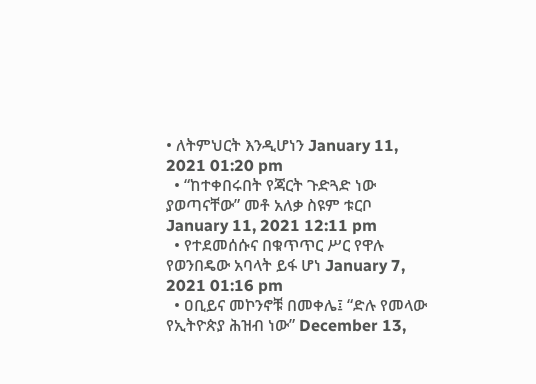• ለትምህርት እንዲሆነን January 11, 2021 01:20 pm
  • “ከተቀበሩበት የጃርት ጉድጓድ ነው ያወጣናቸው” መቶ አለቃ ስዩም ቱርቦ January 11, 2021 12:11 pm
  • የተደመሰሱና በቁጥጥር ሥር የዋሉ የወንበዴው አባላት ይፋ ሆነ January 7, 2021 01:16 pm
  • ዐቢይና መኮንኖቹ በመቀሌ፤ “ድሉ የመላው የኢትዮጵያ ሕዝብ ነው” December 13,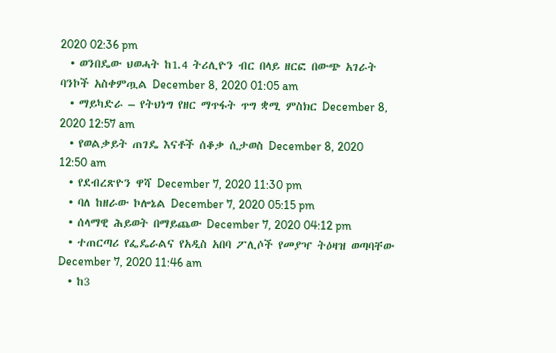2020 02:36 pm
  • ወንበዴው ህወሓት ከ1.4 ትሪሊዮን ብር በላይ ዘርፎ በውጭ አገራት ባንኮች አስቀምጧል December 8, 2020 01:05 am
  • ማይካድራ – የትህነግ የዘር ማጥፋት ጥግ ቋሚ ምስክር December 8, 2020 12:57 am
  • የወልቃይት ጠገዴ እናቶች ሰቆቃ ሲታወስ December 8, 2020 12:50 am
  • የደብረጽዮን ዋሻ December 7, 2020 11:30 pm
  • ባለ ከዘራው ኮሎኔል December 7, 2020 05:15 pm
  • ሰላማዊ ሕይወት በማይጨው December 7, 2020 04:12 pm
  • ተጠርጣሪ የፌዴራልና የአዲስ አበባ ፖሊሶች የመያዣ ትዕዛዝ ወጣባቸው December 7, 2020 11:46 am
  • ከ3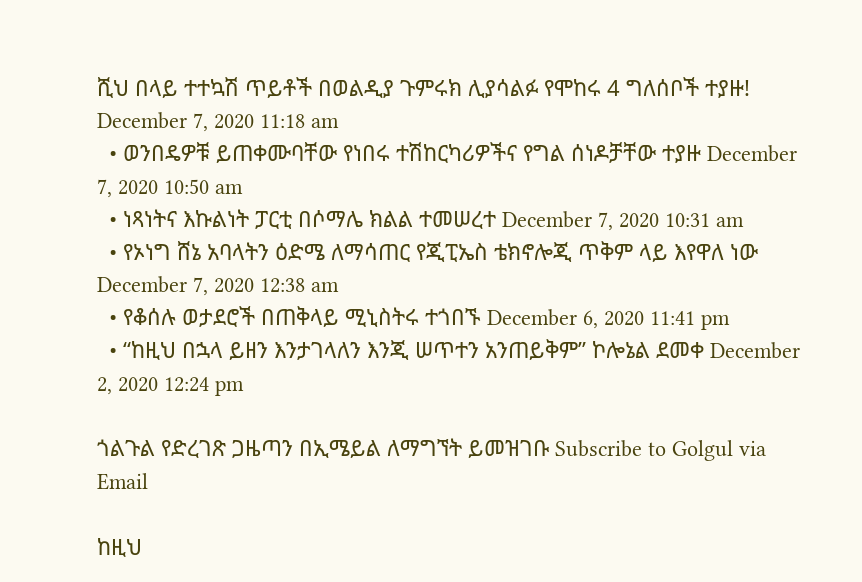ሺህ በላይ ተተኳሽ ጥይቶች በወልዲያ ጉምሩክ ሊያሳልፉ የሞከሩ 4 ግለሰቦች ተያዙ! December 7, 2020 11:18 am
  • ወንበዴዎቹ ይጠቀሙባቸው የነበሩ ተሽከርካሪዎችና የግል ሰነዶቻቸው ተያዙ December 7, 2020 10:50 am
  • ነጻነትና እኩልነት ፓርቲ በሶማሌ ክልል ተመሠረተ December 7, 2020 10:31 am
  • የኦነግ ሸኔ አባላትን ዕድሜ ለማሳጠር የጂፒኤስ ቴክኖሎጂ ጥቅም ላይ እየዋለ ነው December 7, 2020 12:38 am
  • የቆሰሉ ወታደሮች በጠቅላይ ሚኒስትሩ ተጎበኙ December 6, 2020 11:41 pm
  • “ከዚህ በኋላ ይዘን እንታገላለን እንጂ ሠጥተን አንጠይቅም” ኮሎኔል ደመቀ December 2, 2020 12:24 pm

ጎልጉል የድረገጽ ጋዜጣን በኢሜይል ለማግኘት ይመዝገቡ Subscribe to Golgul via Email

ከዚህ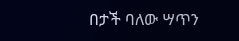በታች ባለው ሣጥን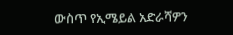ውስጥ የኢሜይል አድራሻዎን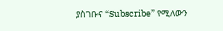ያስገቡና “Subscribe” የሚለውን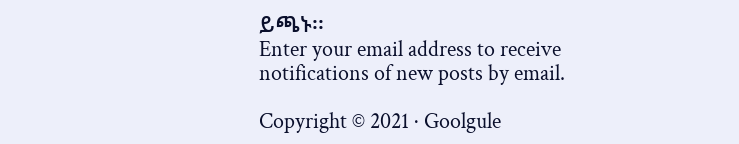ይጫኑ፡፡
Enter your email address to receive notifications of new posts by email.

Copyright © 2021 · Goolgule